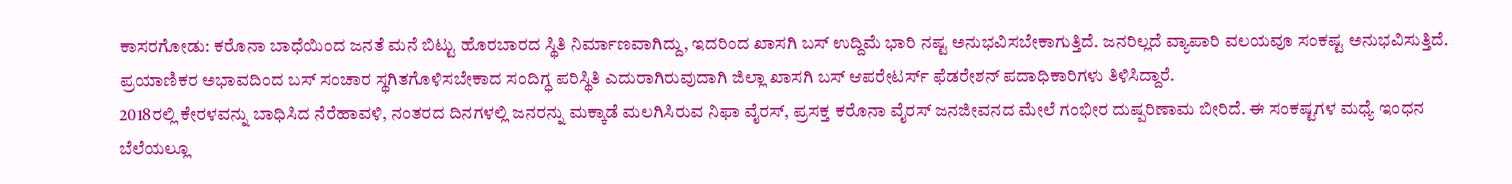ಕಾಸರಗೋಡು: ಕರೊನಾ ಬಾಧೆಯಿಂದ ಜನತೆ ಮನೆ ಬಿಟ್ಟು ಹೊರಬಾರದ ಸ್ಥಿತಿ ನಿರ್ಮಾಣವಾಗಿದ್ದು, ಇದರಿಂದ ಖಾಸಗಿ ಬಸ್ ಉದ್ದಿಮೆ ಭಾರಿ ನಷ್ಟ ಅನುಭವಿಸಬೇಕಾಗುತ್ತಿದೆ. ಜನರಿಲ್ಲದೆ ವ್ಯಾಪಾರಿ ವಲಯವೂ ಸಂಕಷ್ಟ ಅನುಭವಿಸುತ್ತಿದೆ. ಪ್ರಯಾಣಿಕರ ಅಭಾವದಿಂದ ಬಸ್ ಸಂಚಾರ ಸ್ಥಗಿತಗೊಳಿಸಬೇಕಾದ ಸಂದಿಗ್ಧ ಪರಿಸ್ಥಿತಿ ಎದುರಾಗಿರುವುದಾಗಿ ಜಿಲ್ಲಾ ಖಾಸಗಿ ಬಸ್ ಆಪರೇಟರ್ಸ್ ಫೆಡರೇಶನ್ ಪದಾಧಿಕಾರಿಗಳು ತಿಳಿಸಿದ್ದಾರೆ.
2018ರಲ್ಲಿ ಕೇರಳವನ್ನು ಬಾಧಿಸಿದ ನೆರೆಹಾವಳಿ, ನಂತರದ ದಿನಗಳಲ್ಲಿ ಜನರನ್ನು ಮಕ್ಕಾಡೆ ಮಲಗಿಸಿರುವ ನಿಫಾ ವೈರಸ್, ಪ್ರಸಕ್ತ ಕರೊನಾ ವೈರಸ್ ಜನಜೀವನದ ಮೇಲೆ ಗಂಭೀರ ದುಷ್ಪರಿಣಾಮ ಬೀರಿದೆ. ಈ ಸಂಕಷ್ಟಗಳ ಮಧ್ಯೆ ಇಂಧನ ಬೆಲೆಯಲ್ಲೂ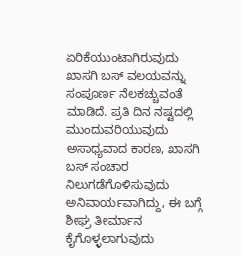ಏರಿಕೆಯುಂಟಾಗಿರುವುದು ಖಾಸಗಿ ಬಸ್ ವಲಯವನ್ನು ಸಂಪೂರ್ಣ ನೆಲಕಚ್ಚುವಂತೆ ಮಾಡಿದೆ. ಪ್ರತಿ ದಿನ ನಷ್ಟದಲ್ಲಿ ಮುಂದುವರಿಯುವುದು ಅಸಾಧ್ಯವಾದ ಕಾರಣ, ಖಾಸಗಿ ಬಸ್ ಸಂಚಾರ ನಿಲುಗಡೆಗೊಳಿಸುವುದು ಅನಿವಾರ್ಯವಾಗಿದ್ದು, ಈ ಬಗ್ಗೆ ಶೀಘ್ರ ತೀರ್ಮಾನ ಕೈಗೊಳ್ಳಲಾಗುವುದು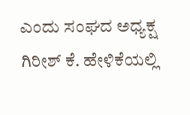ಎಂದು ಸಂಘದ ಅಧ್ಯಕ್ಷ ಗಿರೀಶ್ ಕೆ. ಹೇಳಿಕೆಯಲ್ಲಿ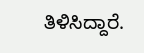ತಿಳಿಸಿದ್ದಾರೆ.